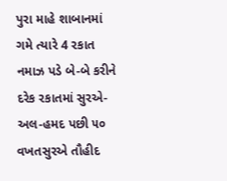પુરા માહે શાબાનમાં ગમે ત્યારે 4 રકાત નમાઝ પડે બે-બે કરીને દરેક રકાતમાં સુરએ-અલ-હમદ પછી ૫૦ વખતસુરએ તૌહીદ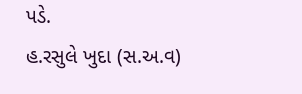પડે.
હ.રસુલે ખુદા (સ.અ.વ)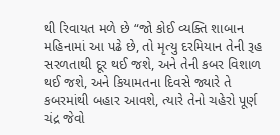થી રિવાયત મળે છે “જો કોઈ વ્યક્તિ શાબાન મહિનામાં આ પઢે છે, તો મૃત્યુ દરમિયાન તેની રૂહ સરળતાથી દૂર થઈ જશે, અને તેની કબર વિશાળ થઈ જશે, અને કિયામતના દિવસે જ્યારે તે કબરમાંથી બહાર આવશે, ત્યારે તેનો ચહેરો પૂર્ણ ચંદ્ર જેવો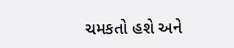ચમકતો હશે અને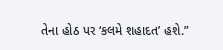તેના હોઠ પર ‘કલમે શહાદત’ હશે.”